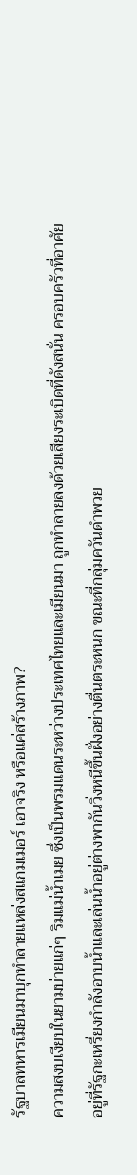รัฐบาลทหารเมียนมาบุกทำลายแหล่งสแกมเมอร์ เอาจริง หรือแค่สร้างภาพ?
ความสงบเงียบในยามบ่ายแก่ๆ ริมแม่น้ำเมย ซึ่งเป็นพรมแดนระหว่างประเทศไทยและเมียนมา ถูกทำลายลงด้วยเสียงระเบิดที่ดังสนั่น ครอบครัวที่อาศัยอยู่ที่รัฐกะเหรี่ยงกำลังอาบน้ำและเล่นน้ำอยู่ต่างพากันวิ่งหนีขึ้นฝั่งอย่างตื่นตระหนก ขณะที่กลุ่มควันดำพวย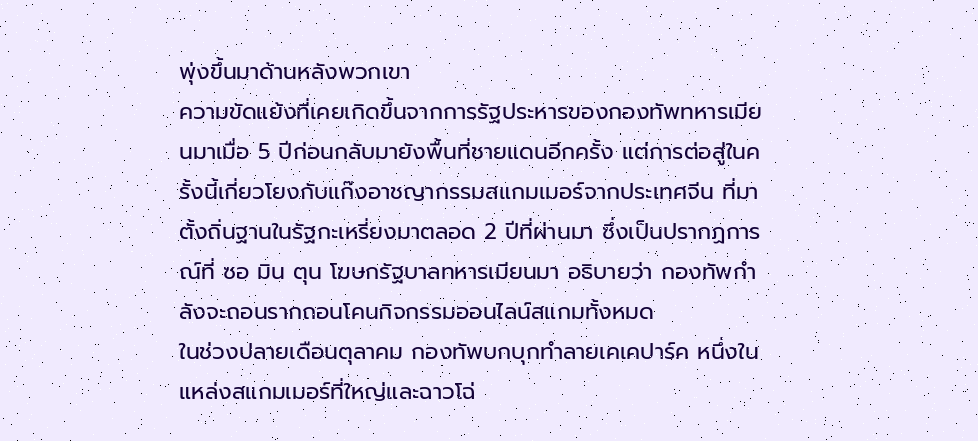พุ่งขึ้นมาด้านหลังพวกเขา
ความขัดแย้งที่เคยเกิดขึ้นจากการรัฐประหารของกองทัพทหารเมียนมาเมื่อ 5 ปีก่อนกลับมายังพื้นที่ชายแดนอีกครั้ง แต่การต่อสู่ในครั้งนี้เกี่ยวโยงกับแก๊งอาชญากรรมสแกมเมอร์จากประเทศจีน ที่มาตั้งถิ่นฐานในรัฐกะเหรี่ยงมาตลอด 2 ปีที่ผ่านมา ซึ่งเป็นปรากฏการณ์ที่ ซอ มิน ตุน โฆษกรัฐบาลทหารเมียนมา อธิบายว่า กองทัพกำลังจะถอนรากถอนโคนกิจกรรมออนไลน์สแกมทั้งหมด
ในช่วงปลายเดือนตุลาคม กองทัพบกบุกทำลายเคเคปาร์ค หนึ่งในแหล่งสแกมเมอร์ที่ใหญ่และฉาวโฉ่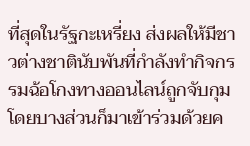ที่สุดในรัฐกะเหรี่ยง ส่งผลให้มีชาวต่างชาตินับพันที่กำลังทำกิจกรรมฉ้อโกงทางออนไลน์ถูกจับกุม โดยบางส่วนก็มาเข้าร่วมด้วยค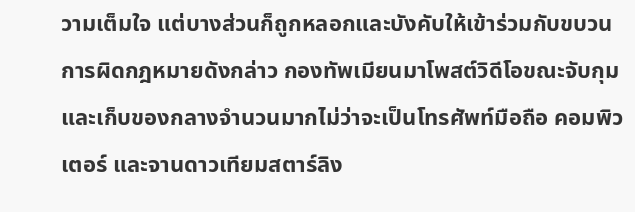วามเต็มใจ แต่บางส่วนก็ถูกหลอกและบังคับให้เข้าร่วมกับขบวนการผิดกฎหมายดังกล่าว กองทัพเมียนมาโพสต์วิดีโอขณะจับกุมและเก็บของกลางจำนวนมากไม่ว่าจะเป็นโทรศัพท์มือถือ คอมพิวเตอร์ และจานดาวเทียมสตาร์ลิง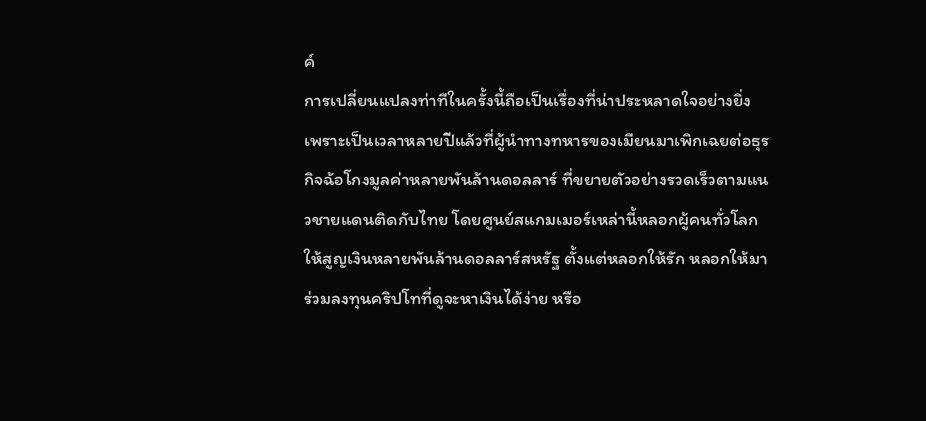ค์
การเปลี่ยนแปลงท่าทีในครั้งนี้ถือเป็นเรื่องที่น่าประหลาดใจอย่างยิ่ง เพราะเป็นเวลาหลายปีแล้วที่ผู้นำทางทหารของเมียนมาเพิกเฉยต่อธุรกิจฉ้อโกงมูลค่าหลายพันล้านดอลลาร์ ที่ขยายตัวอย่างรวดเร็วตามแนวชายแดนติดกับไทย โดยศูนย์สแกมเมอร์เหล่านี้หลอกผู้คนทั่วโลกให้สูญเงินหลายพันล้านดอลลาร์สหรัฐ ตั้งแต่หลอกให้รัก หลอกให้มาร่วมลงทุนคริปโทที่ดูจะหาเงินได้ง่าย หรือ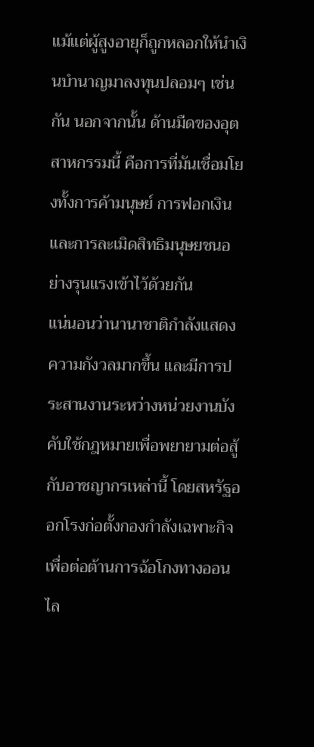แม้แต่ผู้สูงอายุก็ถูกหลอกให้นำเงินบำนาญมาลงทุนปลอมๆ เช่นกัน นอกจากนั้น ด้านมืดของอุตสาหกรรมนี้ คือการที่มันเชื่อมโยงทั้งการค้ามนุษย์ การฟอกเงิน และการละเมิดสิทธิมนุษยชนอย่างรุนแรงเข้าไว้ด้วยกัน
แน่นอนว่านานาชาติกำลังแสดงความกังวลมากขึ้น และมีการประสานงานระหว่างหน่วยงานบังคับใช้กฎหมายเพื่อพยายามต่อสู้กับอาชญากรเหล่านี้ โดยสหรัฐออกโรงก่อตั้งกองกำลังเฉพาะกิจเพื่อต่อต้านการฉ้อโกงทางออนไล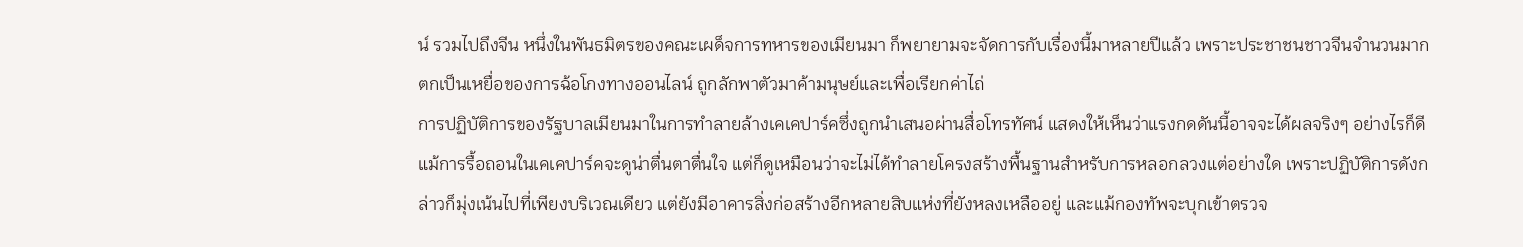น์ รวมไปถึงจีน หนึ่งในพันธมิตรของคณะเผด็จการทหารของเมียนมา ก็พยายามจะจัดการกับเรื่องนี้มาหลายปีแล้ว เพราะประชาชนชาวจีนจำนวนมากตกเป็นเหยื่อของการฉ้อโกงทางออนไลน์ ถูกลักพาตัวมาค้ามนุษย์และเพื่อเรียกค่าไถ่
การปฏิบัติการของรัฐบาลเมียนมาในการทำลายล้างเคเคปาร์คซึ่งถูกนำเสนอผ่านสื่อโทรทัศน์ แสดงให้เห็นว่าแรงกดดันนี้อาจจะได้ผลจริงๆ อย่างไรก็ดี แม้การรื้อถอนในเคเคปาร์คจะดูน่าตื่นตาตื่นใจ แต่ก็ดูเหมือนว่าจะไม่ได้ทำลายโครงสร้างพื้นฐานสำหรับการหลอกลวงแต่อย่างใด เพราะปฏิบัติการดังกล่าวก็มุ่งเน้นไปที่เพียงบริเวณเดียว แต่ยังมีอาคารสิ่งก่อสร้างอีกหลายสิบแห่งที่ยังหลงเหลืออยู่ และแม้กองทัพจะบุกเข้าตรวจ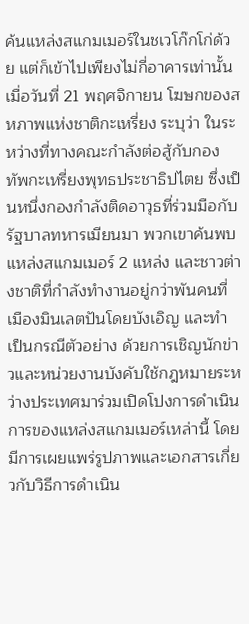ค้นแหล่งสแกมเมอร์ในชเวโก๊กโก่ด้วย แต่ก็เข้าไปเพียงไม่กี่อาคารเท่านั้น
เมื่อวันที่ 21 พฤศจิกายน โฆษกของสหภาพแห่งชาติกะเหรี่ยง ระบุว่า ในระหว่างที่ทางคณะกำลังต่อสู้กับกองทัพกะเหรี่ยงพุทธประชาธิปไตย ซึ่งเป็นหนึ่งกองกำลังติดอาวุธที่ร่วมมือกับรัฐบาลทหารเมียนมา พวกเขาค้นพบแหล่งสแกมเมอร์ 2 แหล่ง และชาวต่างชาติที่กำลังทำงานอยู่กว่าพันคนที่เมืองมินเลตปันโดยบังเอิญ และทำเป็นกรณีตัวอย่าง ด้วยการเชิญนักข่าวและหน่วยงานบังคับใช้กฎหมายระหว่างประเทศมาร่วมเปิดโปงการดำเนินการของแหล่งสแกมเมอร์เหล่านี้ โดยมีการเผยแพร่รูปภาพและเอกสารเกี่ยวกับวิธีการดำเนิน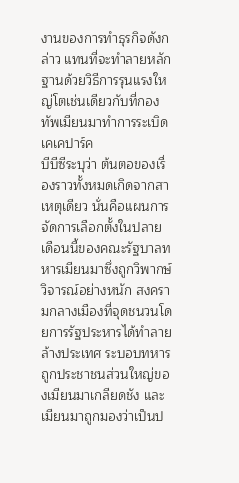งานของการทำธุรกิจดังกล่าว แทนที่จะทำลายหลักฐานด้วยวิธีการรุนแรงใหญ่โตเช่นเดียวกับที่กองทัพเมียนมาทำการระเบิดเคเคปาร์ค
บีบีซีระบุว่า ต้นตอของเรื่องราวทั้งหมดเกิดจากสาเหตุเดียว นั่นคือแผนการจัดการเลือกตั้งในปลายเดือนนี้ของคณะรัฐบาลทหารเมียนมาซึ่งถูกวิพากษ์วิจารณ์อย่างหนัก สงครามกลางเมืองที่จุดชนวนโดยการรัฐประหารได้ทำลายล้างประเทศ ระบอบทหารถูกประชาชนส่วนใหญ่ของเมียนมาเกลียดชัง และเมียนมาถูกมองว่าเป็นป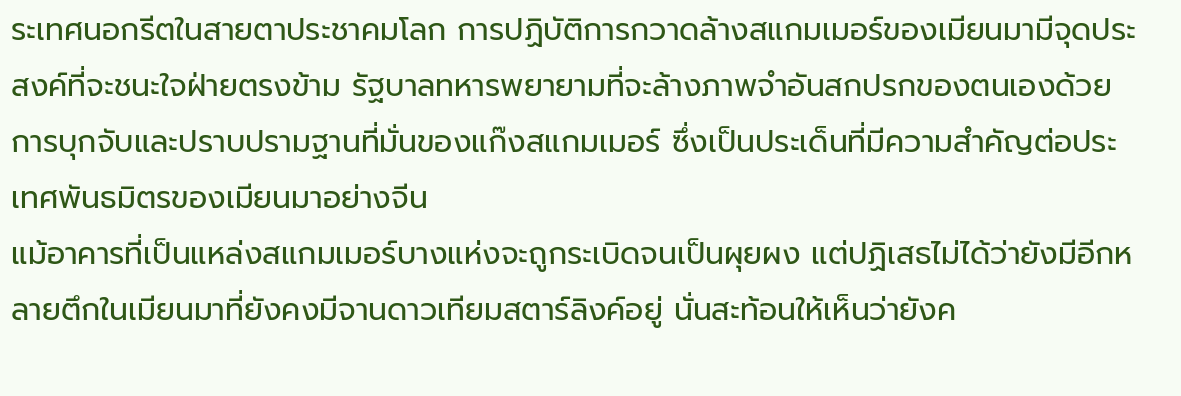ระเทศนอกรีตในสายตาประชาคมโลก การปฏิบัติการกวาดล้างสแกมเมอร์ของเมียนมามีจุดประสงค์ที่จะชนะใจฝ่ายตรงข้าม รัฐบาลทหารพยายามที่จะล้างภาพจำอันสกปรกของตนเองด้วยการบุกจับและปราบปรามฐานที่มั่นของแก๊งสแกมเมอร์ ซึ่งเป็นประเด็นที่มีความสำคัญต่อประเทศพันธมิตรของเมียนมาอย่างจีน
แม้อาคารที่เป็นแหล่งสแกมเมอร์บางแห่งจะถูกระเบิดจนเป็นผุยผง แต่ปฏิเสธไม่ได้ว่ายังมีอีกหลายตึกในเมียนมาที่ยังคงมีจานดาวเทียมสตาร์ลิงค์อยู่ นั่นสะท้อนให้เห็นว่ายังค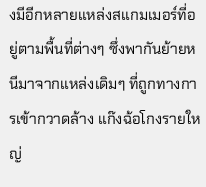งมีอีกหลายแหล่งสแกมเมอร์ที่อยู่ตามพื้นที่ต่างๆ ซึ่งพากันย้ายหนีมาจากแหล่งเดิมๆ ที่ถูกทางการเข้ากวาดล้าง แก๊งฉ้อโกงรายใหญ่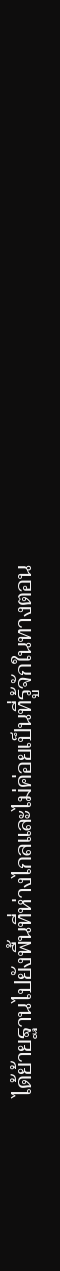ได้ย้ายฐานไปยังพื้นที่ห่างไกลและไม่ค่อยเป็นที่รู้จักในทางตอน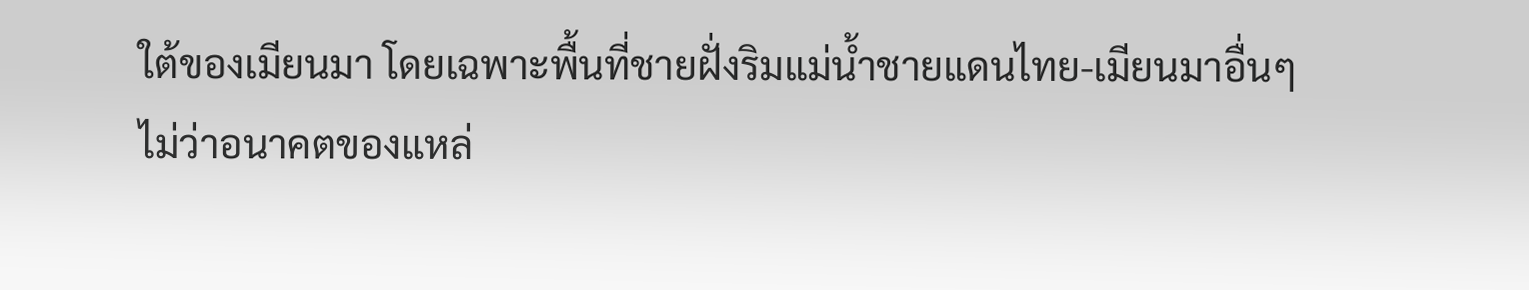ใต้ของเมียนมา โดยเฉพาะพื้นที่ชายฝั่งริมแม่น้ำชายแดนไทย-เมียนมาอื่นๆ
ไม่ว่าอนาคตของแหล่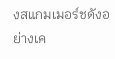งสแกมเมอร์ชดังอย่างเค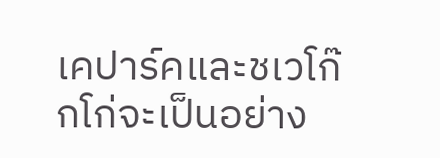เคปาร์คและชเวโก๊กโก่จะเป็นอย่าง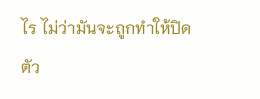ไร ไม่ว่ามันจะถูกทำให้ปิดตัว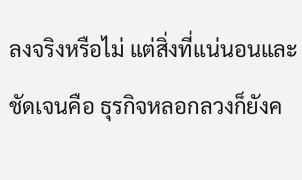ลงจริงหรือไม่ แต่สิ่งที่แน่นอนและชัดเจนคือ ธุรกิจหลอกลวงก็ยังค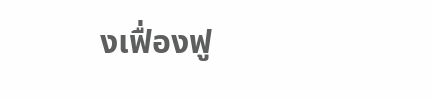งเฟื่องฟู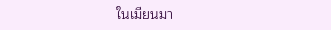ในเมียนมา